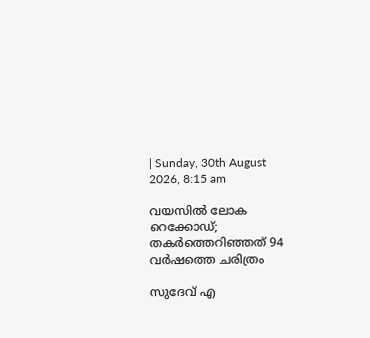| Sunday, 30th August 2026, 8:15 am

വയസില്‍ ലോക റെക്കോഡ്; തകര്‍ത്തെറിഞ്ഞത് 94 വര്‍ഷത്തെ ചരിത്രം

സുദേവ് എ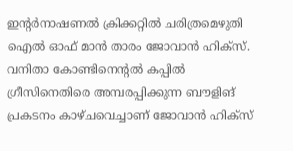ഇന്റര്‍നാഷണല്‍ ക്രിക്കറ്റില്‍ ചരിത്രമെഴുതി ഐല്‍ ഓഫ് മാന്‍ താരം ജോവാന്‍ ഹിക്‌സ്. വനിതാ കോണ്ടിനെന്റല്‍ കപ്പില്‍ ഗ്രീസിനെതിരെ അമ്പരപ്പിക്കുന്ന ബൗളിങ് പ്രകടനം കാഴ്ചവെച്ചാണ് ജോവാന്‍ ഹിക്‌സ്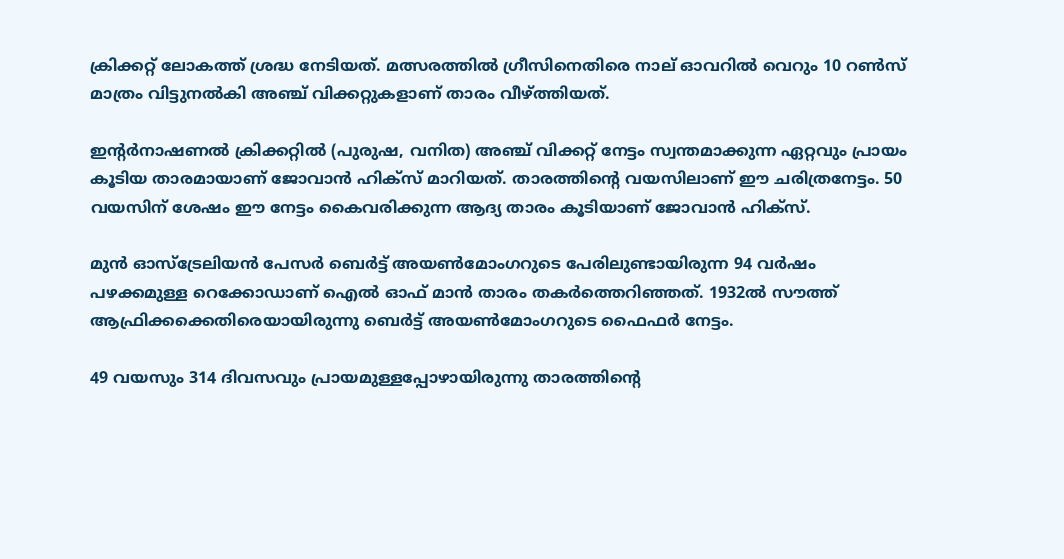ക്രിക്കറ്റ് ലോകത്ത് ശ്രദ്ധ നേടിയത്. മത്സരത്തില്‍ ഗ്രീസിനെതിരെ നാല് ഓവറില്‍ വെറും 10 റണ്‍സ് മാത്രം വിട്ടുനല്‍കി അഞ്ച് വിക്കറ്റുകളാണ് താരം വീഴ്ത്തിയത്.

ഇന്റര്‍നാഷണല്‍ ക്രിക്കറ്റില്‍ (പുരുഷ, വനിത) അഞ്ച് വിക്കറ്റ് നേട്ടം സ്വന്തമാക്കുന്ന ഏറ്റവും പ്രായം കൂടിയ താരമായാണ് ജോവാന്‍ ഹിക്‌സ് മാറിയത്. താരത്തിന്റെ വയസിലാണ് ഈ ചരിത്രനേട്ടം. 50 വയസിന് ശേഷം ഈ നേട്ടം കൈവരിക്കുന്ന ആദ്യ താരം കൂടിയാണ് ജോവാന്‍ ഹിക്‌സ്.

മുന്‍ ഓസ്ട്രേലിയന്‍ പേസര്‍ ബെര്‍ട്ട് അയണ്‍മോംഗറുടെ പേരിലുണ്ടായിരുന്ന 94 വര്‍ഷം പഴക്കമുള്ള റെക്കോഡാണ് ഐല്‍ ഓഫ് മാന്‍ താരം തകര്‍ത്തെറിഞ്ഞത്. 1932ല്‍ സൗത്ത് ആഫ്രിക്കക്കെതിരെയായിരുന്നു ബെര്‍ട്ട് അയണ്‍മോംഗറുടെ ഫൈഫര്‍ നേട്ടം.

49 വയസും 314 ദിവസവും പ്രായമുള്ളപ്പോഴായിരുന്നു താരത്തിന്റെ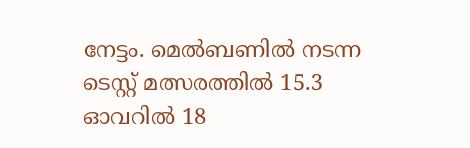നേട്ടം. മെല്‍ബണില്‍ നടന്ന ടെസ്റ്റ് മത്സരത്തില്‍ 15.3 ഓവറില്‍ 18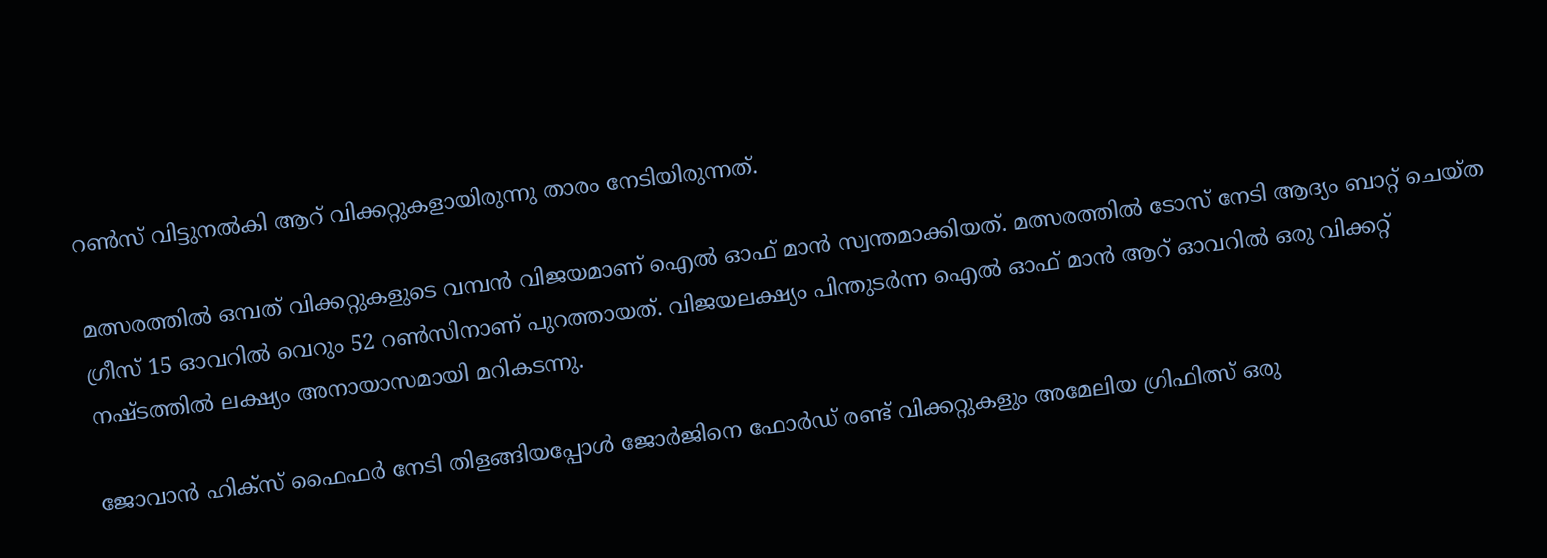റണ്‍സ് വിട്ടുനല്‍കി ആറ് വിക്കറ്റുകളായിരുന്നു താരം നേടിയിരുന്നത്.

മത്സരത്തില്‍ ഒമ്പത് വിക്കറ്റുകളുടെ വമ്പന്‍ വിജയമാണ് ഐല്‍ ഓഫ് മാന്‍ സ്വന്തമാക്കിയത്. മത്സരത്തില്‍ ടോസ് നേടി ആദ്യം ബാറ്റ് ചെയ്ത ഗ്രീസ് 15 ഓവറില്‍ വെറും 52 റണ്‍സിനാണ് പുറത്തായത്. വിജയലക്ഷ്യം പിന്തുടര്‍ന്ന ഐല്‍ ഓഫ് മാന്‍ ആറ് ഓവറില്‍ ഒരു വിക്കറ്റ് നഷ്ടത്തില്‍ ലക്ഷ്യം അനായാസമായി മറികടന്നു.

ജോവാന്‍ ഹിക്‌സ് ഫൈഫര്‍ നേടി തിളങ്ങിയപ്പോള്‍ ജോര്‍ജിനെ ഫോര്‍ഡ് രണ്ട് വിക്കറ്റുകളും അമേലിയ ഗ്രിഫിത്സ് ഒരു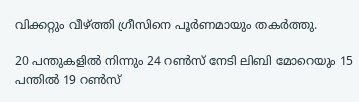വിക്കറ്റും വീഴ്ത്തി ഗ്രീസിനെ പൂര്‍ണമായും തകര്‍ത്തു.

20 പന്തുകളില്‍ നിന്നും 24 റണ്‍സ് നേടി ലിബി മോറെയും 15 പന്തില്‍ 19 റണ്‍സ്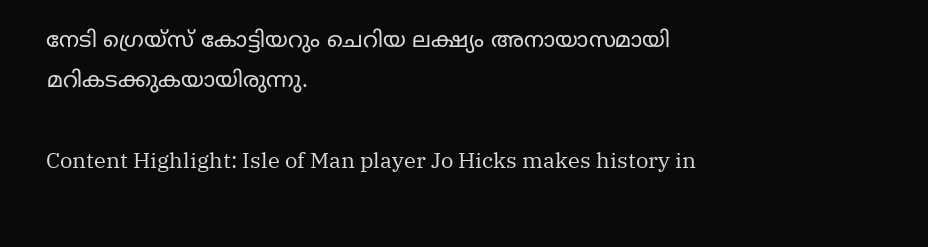നേടി ഗ്രെയ്സ് കോട്ടിയറും ചെറിയ ലക്ഷ്യം അനായാസമായി മറികടക്കുകയായിരുന്നു.

Content Highlight: Isle of Man player Jo Hicks makes history in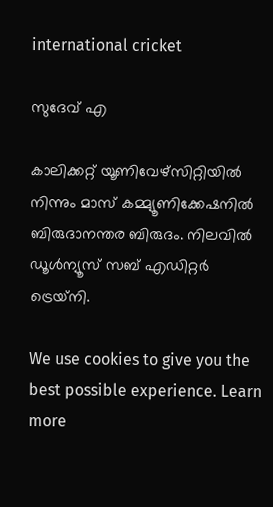international cricket

സുദേവ് എ

കാലിക്കറ്റ് യൂണിവേഴ്‌സിറ്റിയില്‍ നിന്നും മാസ് കമ്മ്യൂണിക്കേഷനില്‍ ബിരുദാനന്തര ബിരുദം. നിലവില്‍ ഡൂള്‍ന്യൂസ് സബ് എഡിറ്റര്‍ ട്രെയ്‌നി.

We use cookies to give you the best possible experience. Learn more